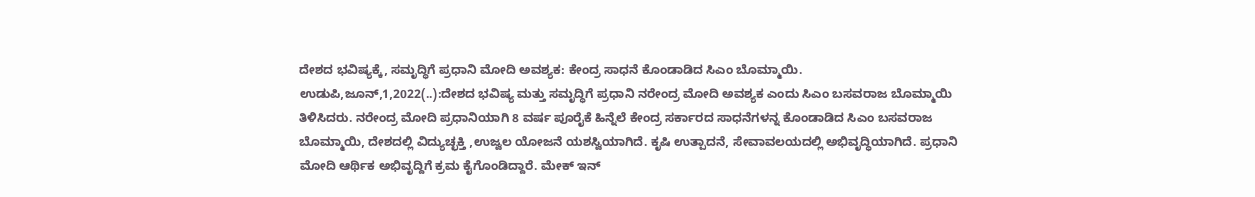ದೇಶದ ಭವಿಷ್ಯಕ್ಕೆ, ಸಮೃದ್ಧಿಗೆ ಪ್ರಧಾನಿ ಮೋದಿ ಅವಶ್ಯಕ: ಕೇಂದ್ರ ಸಾಧನೆ ಕೊಂಡಾಡಿದ ಸಿಎಂ ಬೊಮ್ಮಾಯಿ. ಉಡುಪಿ,ಜೂನ್,1,2022(..):ದೇಶದ ಭವಿಷ್ಯ ಮತ್ತು ಸಮೃದ‍್ಧಿಗೆ ಪ್ರಧಾನಿ ನರೇಂದ್ರ ಮೋದಿ ಅವಶ್ಯಕ ಎಂದು ಸಿಎಂ ಬಸವರಾಜ ಬೊಮ್ಮಾಯಿ ತಿಳಿಸಿದರು. ನರೇಂದ್ರ ಮೋದಿ ಪ್ರಧಾನಿಯಾಗಿ 8 ವರ್ಷ ಪೂರೈಕೆ ಹಿನ್ನೆಲೆ ಕೇಂದ್ರ ಸರ್ಕಾರದ ಸಾಧನೆಗಳನ್ನ ಕೊಂಡಾಡಿದ ಸಿಎಂ ಬಸವರಾಜ ಬೊಮ್ಮಾಯಿ, ದೇಶದಲ್ಲಿ ವಿದ್ಯುಚ್ಛಕ್ತಿ ,ಉಜ್ವಲ ಯೋಜನೆ ಯಶಸ್ವಿಯಾಗಿದೆ. ಕೃಷಿ ಉತ್ಪಾದನೆ, ಸೇವಾವಲಯದಲ್ಲಿ ಅಭಿವೃದ‍್ಧಿಯಾಗಿದೆ. ಪ್ರಧಾನಿ ಮೋದಿ ಆರ್ಥಿಕ ಅಭಿವೃದ್ದಿಗೆ ಕ್ರಮ ಕೈಗೊಂಡಿದ್ದಾರೆ. ಮೇಕ್ ಇನ್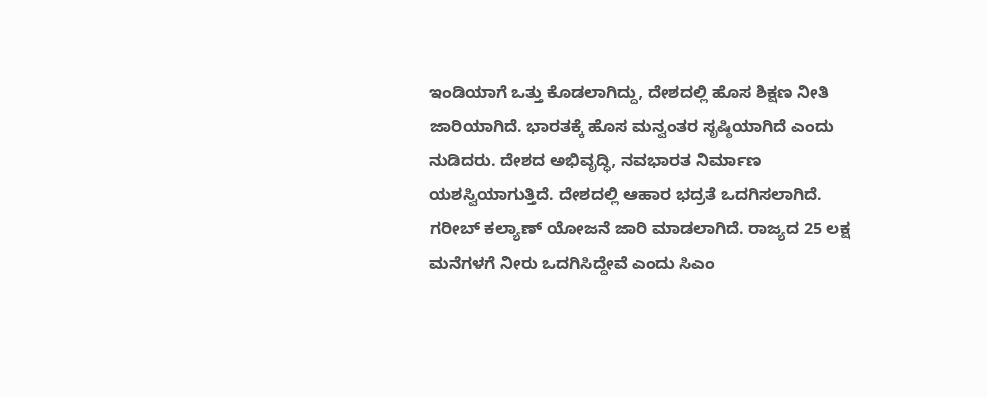ಇಂಡಿಯಾಗೆ ಒತ್ತು ಕೊಡಲಾಗಿದ್ದು, ದೇಶದಲ್ಲಿ ಹೊಸ ಶಿಕ್ಷಣ ನೀತಿ ಜಾರಿಯಾಗಿದೆ. ಭಾರತಕ್ಕೆ ಹೊಸ ಮನ್ವಂತರ ಸೃಷ್ಠಿಯಾಗಿದೆ ಎಂದು ನುಡಿದರು. ದೇಶದ ಅಭಿವೃದ್ಧಿ, ನವಭಾರತ ನಿರ್ಮಾಣ ಯಶಸ್ವಿಯಾಗುತ್ತಿದೆ. ದೇಶದಲ್ಲಿ ಆಹಾರ ಭದ್ರತೆ ಒದಗಿಸಲಾಗಿದೆ. ಗರೀಬ್ ಕಲ್ಯಾಣ್ ಯೋಜನೆ ಜಾರಿ ಮಾಡಲಾಗಿದೆ. ರಾಜ್ಯದ 25 ಲಕ್ಷ ಮನೆಗಳಗೆ ನೀರು ಒದಗಿಸಿದ್ದೇವೆ ಎಂದು ಸಿಎಂ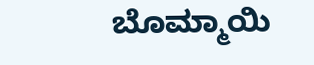ಬೊಮ್ಮಾಯಿ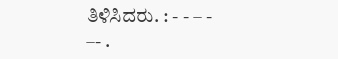ತಿಳಿಸಿದರು. : - - – - –- .